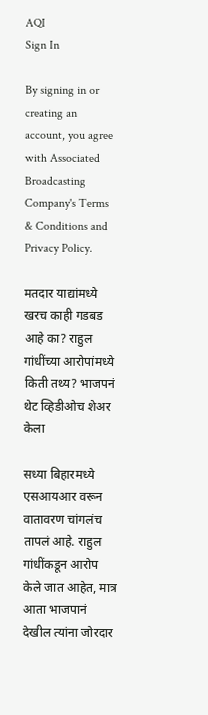AQI
Sign In

By signing in or creating an account, you agree with Associated Broadcasting Company's Terms & Conditions and Privacy Policy.

मतदार याद्यांमध्ये खरच काही गडबड आहे का? राहुल गांधींच्या आरोपांमध्ये किती तथ्य? भाजपनं थेट व्हिडीओच शेअर केला

सध्या बिहारमध्ये एसआयआर वरून वातावरण चांगलंच तापलं आहे. राहुल गांधींकडून आरोप केले जात आहेत, मात्र आता भाजपानं देखील त्यांना जोरदार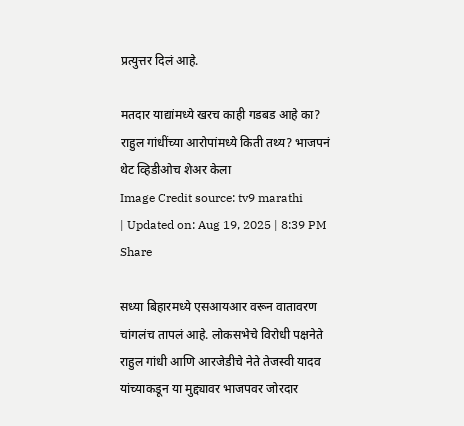प्रत्युत्तर दिलं आहे.

मतदार याद्यांमध्ये खरच काही गडबड आहे का? राहुल गांधींच्या आरोपांमध्ये किती तथ्य? भाजपनं थेट व्हिडीओच शेअर केला
Image Credit source: tv9 marathi
| Updated on: Aug 19, 2025 | 8:39 PM
Share

सध्या बिहारमध्ये एसआयआर वरून वातावरण चांगलंच तापलं आहे. लोकसभेचे विरोधी पक्षनेते राहुल गांधी आणि आरजेडीचे नेते तेजस्वी यादव यांच्याकडून या मुद्द्यावर भाजपवर जोरदार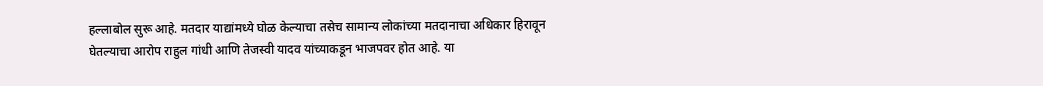हल्लाबोल सुरू आहे. मतदार याद्यांमध्ये घोळ केल्याचा तसेच सामान्य लोकांच्या मतदानाचा अधिकार हिरावून घेतल्याचा आरोप राहुल गांधी आणि तेजस्वी यादव यांच्याकडून भाजपवर होत आहे. या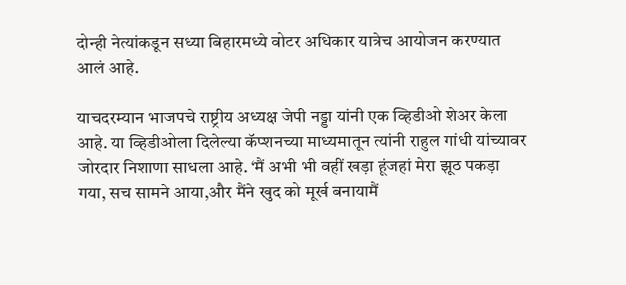दोन्ही नेत्यांकडून सध्या बिहारमध्ये वोटर अधिकार यात्रेच आयोजन करण्यात आलं आहे.

याचदरम्यान भाजपचे राष्ट्रीय अध्यक्ष जेपी नड्डा यांनी एक व्हिडीओ शेअर केला आहे. या व्हिडीओला दिलेल्या कॅप्शनच्या माध्यमातून त्यांनी राहुल गांधी यांच्यावर जोरदार निशाणा साधला आहे. ‘मैं अभी भी वहीं खड़ा हूंजहां मेरा झूठ पकड़ा गया, सच सामने आया,और मैंने खुद को मूर्ख बनायामैं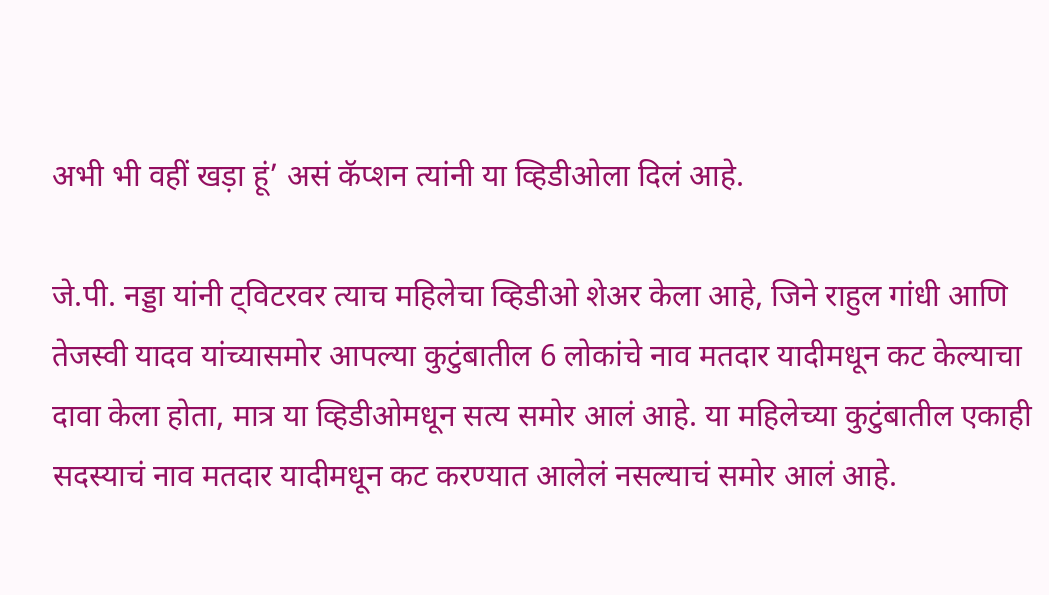अभी भी वहीं खड़ा हूं’ असं कॅप्शन त्यांनी या व्हिडीओला दिलं आहे.

जे.पी. नड्डा यांनी ट्विटरवर त्याच महिलेचा व्हिडीओ शेअर केला आहे, जिने राहुल गांधी आणि तेजस्वी यादव यांच्यासमोर आपल्या कुटुंबातील 6 लोकांचे नाव मतदार यादीमधून कट केल्याचा दावा केला होता, मात्र या व्हिडीओमधून सत्य समोर आलं आहे. या महिलेच्या कुटुंबातील एकाही सदस्याचं नाव मतदार यादीमधून कट करण्यात आलेलं नसल्याचं समोर आलं आहे.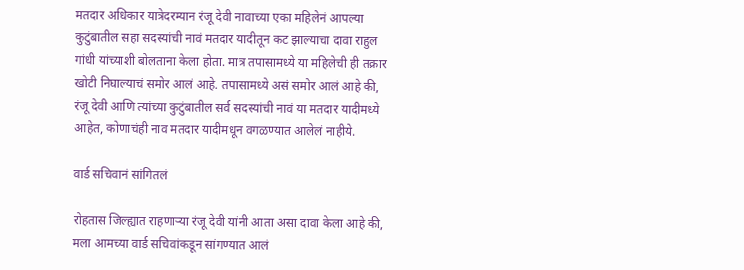मतदार अधिकार यात्रेदरम्यान रंजू देवी नावाच्या एका महिलेनं आपल्या कुटुंबातील सहा सदस्यांची नावं मतदार यादीतून कट झाल्याचा दावा राहुल गांधी यांच्याशी बोलताना केला होता. मात्र तपासामध्ये या महिलेची ही तक्रार खोटी निघाल्याचं समोर आलं आहे. तपासामध्ये असं समोर आलं आहे की, रंजू देवी आणि त्यांच्या कुटुंबातील सर्व सदस्यांची नावं या मतदार यादीमध्ये आहेत, कोणाचंही नाव मतदार यादीमधून वगळण्यात आलेलं नाहीये.

वार्ड सचिवानं सांगितलं

रोहतास जिल्ह्यात राहणाऱ्या रंजू देवी यांनी आता असा दावा केला आहे की, मला आमच्या वार्ड सचिवांकडून सांगण्यात आलं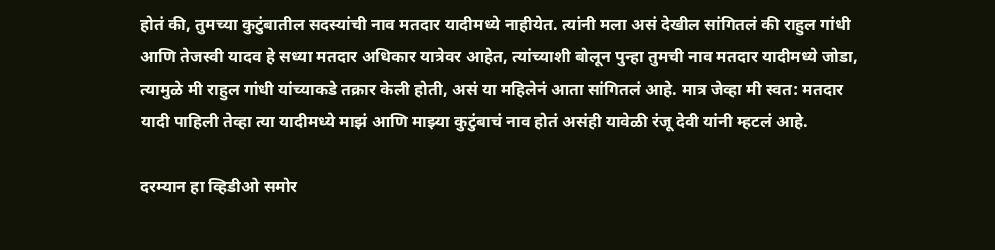होतं की, तुमच्या कुटुंबातील सदस्यांची नाव मतदार यादीमध्ये नाहीयेत. त्यांनी मला असं देखील सांगितलं की राहुल गांधी आणि तेजस्वी यादव हे सध्या मतदार अधिकार यात्रेवर आहेत, त्यांच्याशी बोलून पुन्हा तुमची नाव मतदार यादीमध्ये जोडा, त्यामुळे मी राहुल गांधी यांच्याकडे तक्रार केली होती, असं या महिलेनं आता सांगितलं आहे. मात्र जेव्हा मी स्वत: मतदार यादी पाहिली तेव्हा त्या यादीमध्ये माझं आणि माझ्या कुटुंबाचं नाव होतं असंही यावेळी रंजू देवी यांनी म्हटलं आहे.

दरम्यान हा व्हिडीओ समोर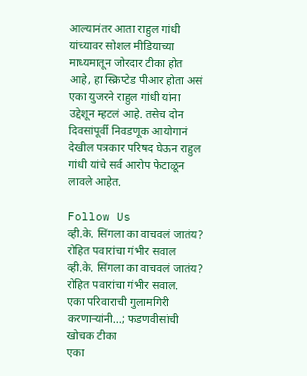आल्यानंतर आता राहुल गांधी यांच्यावर सोशल मीडियाच्या माध्यमातून जोरदार टीका होत आहे, हा स्क्रिप्टेड पीआर होता असं एका युजरने राहुल गांधी यांना उद्देशून म्हटलं आहे. तसेच दोन दिवसांपूर्वी निवडणूक आयोगानं देखील पत्रकार परिषद घेऊन राहुल गांधी यांचे सर्व आरोप फेटाळून लावले आहेत.

Follow Us
व्ही.के. सिंगला का वाचवलं जातंय? रोहित पवारांचा गंभीर सवाल
व्ही.के. सिंगला का वाचवलं जातंय? रोहित पवारांचा गंभीर सवाल.
एका परिवाराची गुलामगिरी करणाऱ्यांनी...; फडणवीसांची खोचक टीका
एका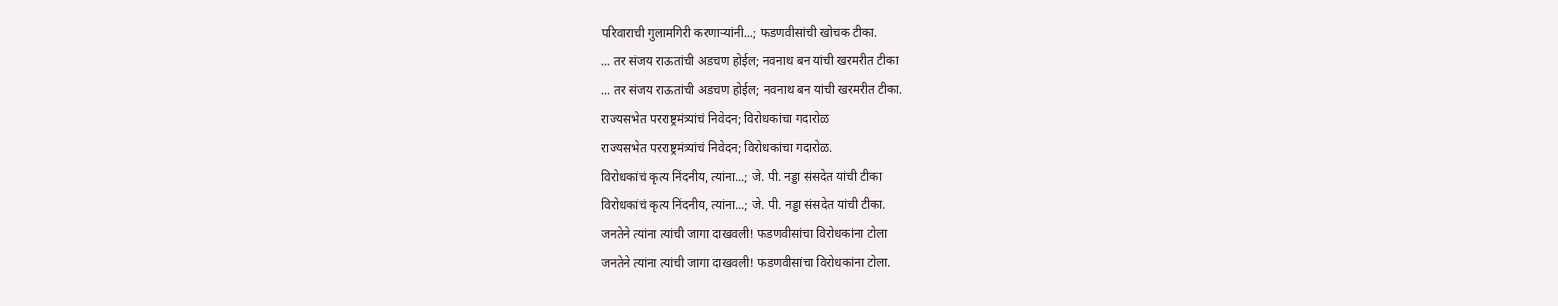परिवाराची गुलामगिरी करणाऱ्यांनी...; फडणवीसांची खोचक टीका.
... तर संजय राऊतांची अडचण होईल; नवनाथ बन यांची खरमरीत टीका
... तर संजय राऊतांची अडचण होईल; नवनाथ बन यांची खरमरीत टीका.
राज्यसभेत परराष्ट्रमंत्र्यांचं निवेदन; विरोधकांचा गदारोळ
राज्यसभेत परराष्ट्रमंत्र्यांचं निवेदन; विरोधकांचा गदारोळ.
विरोधकांचं कृत्य निंदनीय, त्यांना...; जे. पी. नड्डा संसदेत यांची टीका
विरोधकांचं कृत्य निंदनीय, त्यांना...; जे. पी. नड्डा संसदेत यांची टीका.
जनतेने त्यांना त्यांची जागा दाखवली! फडणवीसांचा विरोधकांना टोला
जनतेने त्यांना त्यांची जागा दाखवली! फडणवीसांचा विरोधकांना टोला.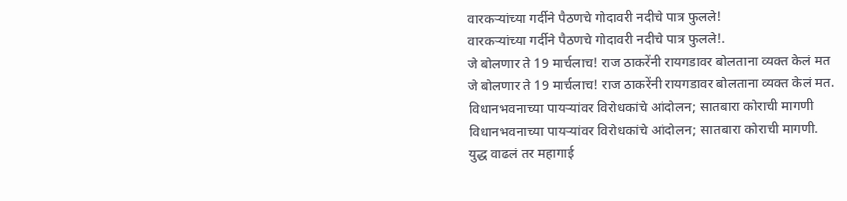वारकऱ्यांच्या गर्दीने पैठणचे गोदावरी नदीचे पात्र फुलले!
वारकऱ्यांच्या गर्दीने पैठणचे गोदावरी नदीचे पात्र फुलले!.
जे बोलणार ते 19 मार्चलाच! राज ठाकरेंनी रायगडावर बोलताना व्यक्त केलं मत
जे बोलणार ते 19 मार्चलाच! राज ठाकरेंनी रायगडावर बोलताना व्यक्त केलं मत.
विधानभवनाच्या पायऱ्यांवर विरोधकांचे आंदोलन; सातबारा कोराची मागणी
विधानभवनाच्या पायऱ्यांवर विरोधकांचे आंदोलन; सातबारा कोराची मागणी.
युद्ध वाढलं तर महागाई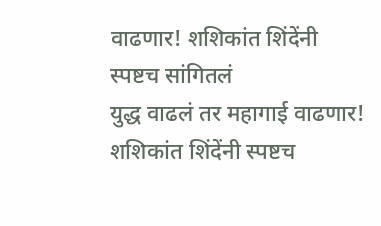वाढणार! शशिकांत शिंदेंनी स्पष्टच सांगितलं
युद्ध वाढलं तर महागाई वाढणार! शशिकांत शिंदेंनी स्पष्टच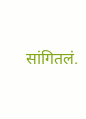सांगितलं.